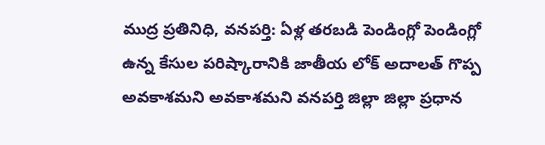ముద్ర ప్రతినిధి, వనపర్తి: ఏళ్ల తరబడి పెండింగ్లో పెండింగ్లో ఉన్న కేసుల పరిష్కారానికి జాతీయ లోక్ అదాలత్ గొప్ప అవకాశమని అవకాశమని వనపర్తి జిల్లా జిల్లా ప్రధాన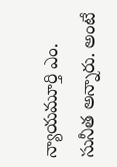న్యాయమూర్తి ఎం. సునీత అన్నారు. అంటే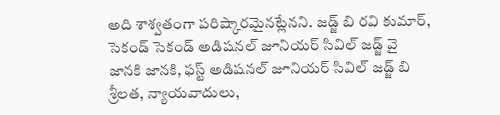అది శాశ్వతంగా పరిష్కారమైనట్లేనని. జడ్జ్ బి రవి కుమార్, సెకండ్ సెకండ్ అడిషనల్ జూనియర్ సివిల్ జడ్జ్ వై జానకి జానకి, ఫస్ట్ అడిషనల్ జూనియర్ సివిల్ జడ్జ్ బి శ్రీలత, న్యాయవాదులు,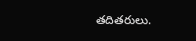తదితరులు.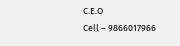C.E.O
Cell – 9866017966